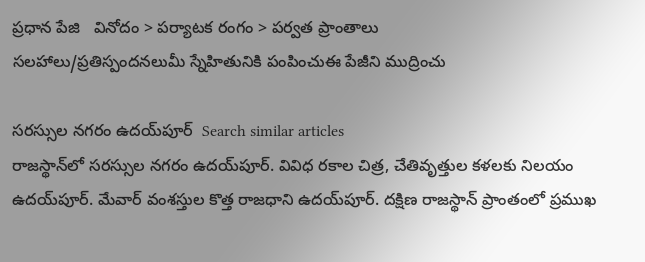ప్రధాన పేజి   వినోదం > పర్యాటక రంగం > పర్వత ప్రాంతాలు
సలహాలు/ప్రతిస్పందనలుమీ స్నేహితునికి పంపించుఈ పేజీని ముద్రించు

సరస్సుల నగరం ఉదయ్‌పూర్  Search similar articles
రాజస్థాన్‌లో సరస్సుల నగరం ఉదయ్‌పూర్. వివిధ రకాల చిత్ర, చేతివృత్తుల కళలకు నిలయం ఉదయ్‌పూర్. మేవార్ వంశస్తుల కొత్త రాజధాని ఉదయ్‌పూర్. దక్షిణ రాజస్థాన్ ప్రాంతంలో ప్రముఖ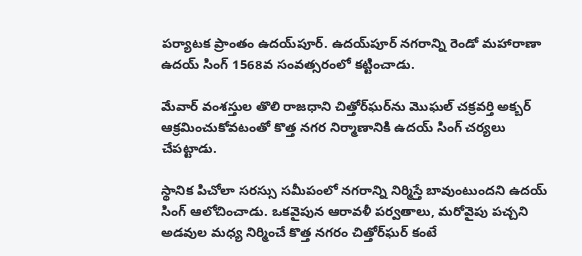పర్యాటక ప్రాంతం ఉదయ్‌పూర్. ఉదయ్‌పూర్ నగరాన్ని రెండో మహారాణా ఉదయ్ సింగ్ 1568వ సంవత్సరంలో కట్టించాడు.

మేవార్ వంశస్తుల తొలి రాజధాని చిత్తోర్‌ఘర్‌ను మొఘల్ చక్రవర్తి అక్బర్ ఆక్రమించుకోవటంతో కొత్త నగర నిర్మాణానికి ఉదయ్ సింగ్ చర్యలు చేపట్టాడు.

స్థానిక పిచోలా సరస్సు సమీపంలో నగరాన్ని నిర్మిస్తే బావుంటుందని ఉదయ్ సింగ్ ఆలోచించాడు. ఒకవైపున ఆరావళీ పర్వతాలు, మరోవైపు పచ్చని అడవుల మధ్య నిర్మించే కొత్త నగరం చిత్తోర్‌ఘర్ కంటే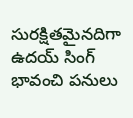సురక్షితమైనదిగా ఉదయ్ సింగ్ భావంచి పనులు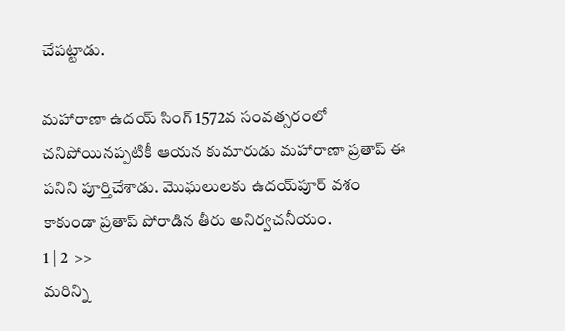చేపట్టాడు.

మహారాణా ఉదయ్ సింగ్ 1572వ సంవత్సరంలో చనిపోయినప్పటికీ ఆయన కుమారుడు మహారాణా ప్రతాప్ ఈ పనిని పూర్తిచేశాడు. మొఘలులకు ఉదయ్‌పూర్ వశం కాకుండా ప్రతాప్ పోరాడిన తీరు అనిర్వచనీయం.
1 | 2  >>
మరిన్ని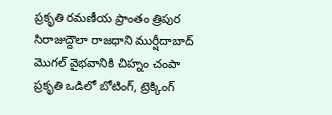ప్రకృతి రమణీయ ప్రాంతం త్రిపుర
సిరాజుద్దౌలా రాజధాని ముర్షీదాబాద్
మొగల్ వైభవానికి చిహ్నం చంపా
ప్రకృతి ఒడిలో బోటింగ్‌, ట్రెక్కింగ్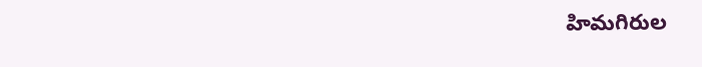హిమగిరుల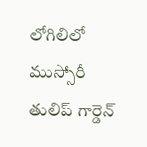లోగిలిలో ముస్సోరీ
తులిప్ గార్డెన్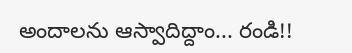అందాలను ఆస్వాదిద్దాం... రండి!!